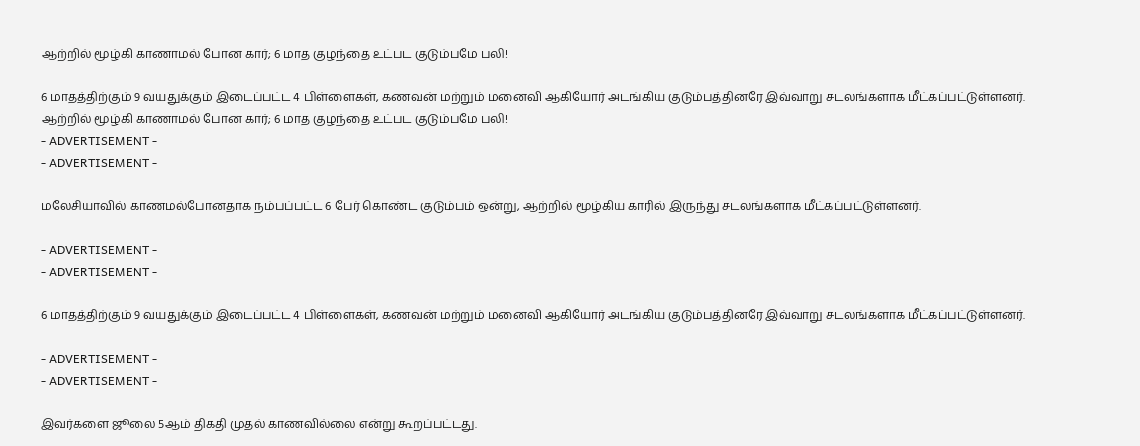ஆற்றில் மூழ்கி காணாமல் போன கார்; 6 மாத குழந்தை உட்பட குடும்பமே பலி!

6 மாதத்திற்கும் 9 வயதுக்கும் இடைப்பட்ட 4 பிள்ளைகள், கணவன் மற்றும் மனைவி ஆகியோர் அடங்கிய குடும்பத்தினரே இவ்வாறு சடலங்களாக மீட்கப்பட்டுள்ளனர்.
ஆற்றில் மூழ்கி காணாமல் போன கார்; 6 மாத குழந்தை உட்பட குடும்பமே பலி!
- ADVERTISEMENT -
- ADVERTISEMENT -

மலேசியாவில் காணமல்போனதாக நம்பப்பட்ட 6 பேர் கொண்ட குடும்பம் ஒன்று, ஆற்றில் மூழ்கிய காரில் இருந்து சடலங்களாக மீட்கப்பட்டுள்ளனர்.

- ADVERTISEMENT -
- ADVERTISEMENT -

6 மாதத்திற்கும் 9 வயதுக்கும் இடைப்பட்ட 4 பிள்ளைகள், கணவன் மற்றும் மனைவி ஆகியோர் அடங்கிய குடும்பத்தினரே இவ்வாறு சடலங்களாக மீட்கப்பட்டுள்ளனர்.

- ADVERTISEMENT -
- ADVERTISEMENT -

இவர்களை ஜூலை 5ஆம் திகதி முதல் காணவில்லை என்று கூறப்பட்டது.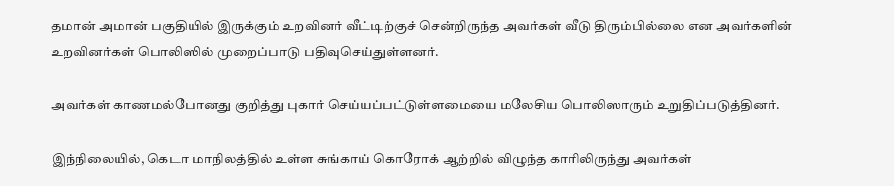தமான் அமான் பகுதியில் இருக்கும் உறவினர் வீட்டிற்குச் சென்றிருந்த அவர்கள் வீடு திரும்பில்லை என அவர்களின் உறவினர்கள் பொலிஸில் முறைப்பாடு பதிவுசெய்துள்ளனர்.

அவர்கள் காணமல்போனது குறித்து புகார் செய்யப்பட்டுள்ளமையை மலேசிய பொலிஸாரும் உறுதிப்படுத்தினர்.

இந்நிலையில், கெடா மாநிலத்தில் உள்ள சுங்காய் கொரோக் ஆற்றில் விழுந்த காரிலிருந்து அவர்கள்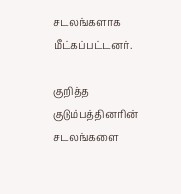சடலங்களாக மீட்கப்பட்டனர்.

குறித்த குடும்பத்தினரின் சடலங்களை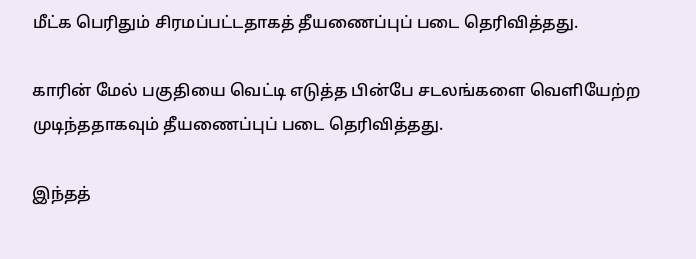மீட்க பெரிதும் சிரமப்பட்டதாகத் தீயணைப்புப் படை தெரிவித்தது.

காரின் மேல் பகுதியை வெட்டி எடுத்த பின்பே சடலங்களை வெளியேற்ற முடிந்ததாகவும் தீயணைப்புப் படை தெரிவித்தது.

இந்தத்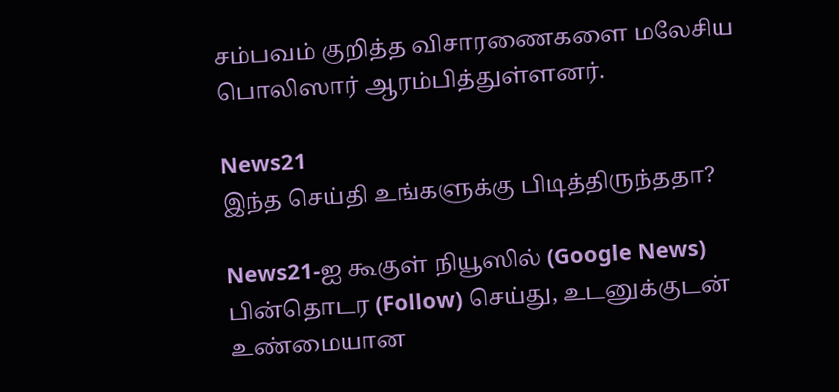சம்பவம் குறித்த விசாரணைகளை மலேசிய பொலிஸார் ஆரம்பித்துள்ளனர்.

News21
இந்த செய்தி உங்களுக்கு பிடித்திருந்ததா?

News21-ஐ கூகுள் நியூஸில் (Google News) பின்தொடர (Follow) செய்து, உடனுக்குடன் உண்மையான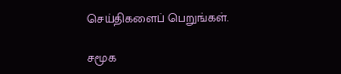செய்திகளைப் பெறுங்கள்.

சமூக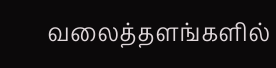வலைத்தளங்களில்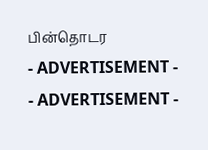பின்தொடர
- ADVERTISEMENT -
- ADVERTISEMENT -